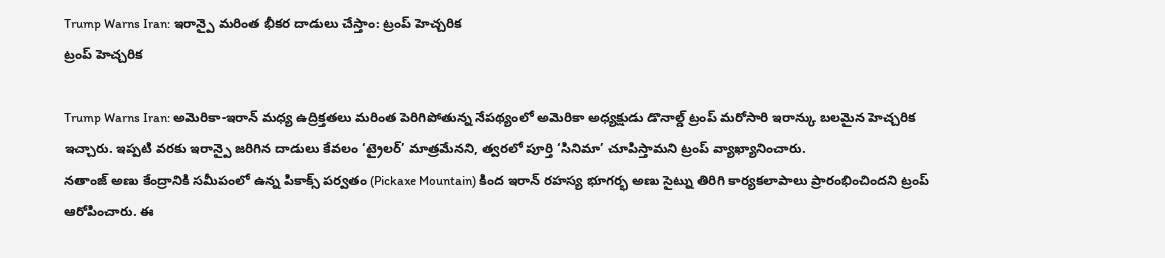Trump Warns Iran: ఇరాన్పై మరింత భీకర దాడులు చేస్తాం: ట్రంప్ హెచ్చరిక
ట్రంప్ హెచ్చరిక

Trump Warns Iran: అమెరికా-ఇరాన్ మధ్య ఉద్రిక్తతలు మరింత పెరిగిపోతున్న నేపథ్యంలో అమెరికా అధ్యక్షుడు డొనాల్డ్ ట్రంప్ మరోసారి ఇరాన్కు బలమైన హెచ్చరిక ఇచ్చారు. ఇప్పటి వరకు ఇరాన్పై జరిగిన దాడులు కేవలం ‘ట్రైలర్’ మాత్రమేనని, త్వరలో పూర్తి ‘సినిమా’ చూపిస్తామని ట్రంప్ వ్యాఖ్యానించారు.
నతాంజ్ అణు కేంద్రానికి సమీపంలో ఉన్న పికాక్స్ పర్వతం (Pickaxe Mountain) కింద ఇరాన్ రహస్య భూగర్భ అణు సైట్ను తిరిగి కార్యకలాపాలు ప్రారంభించిందని ట్రంప్ ఆరోపించారు. ఈ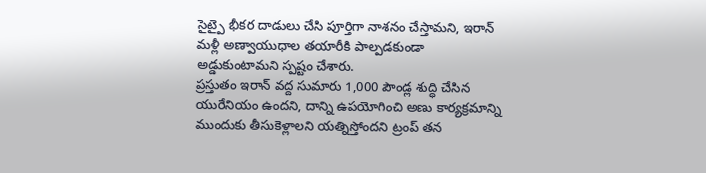సైట్పై భీకర దాడులు చేసి పూర్తిగా నాశనం చేస్తామని, ఇరాన్ మళ్లీ అణ్వాయుధాల తయారీకి పాల్పడకుండా అడ్డుకుంటామని స్పష్టం చేశారు.
ప్రస్తుతం ఇరాన్ వద్ద సుమారు 1,000 పౌండ్ల శుద్ధి చేసిన యురేనియం ఉందని, దాన్ని ఉపయోగించి అణు కార్యక్రమాన్ని ముందుకు తీసుకెళ్లాలని యత్నిస్తోందని ట్రంప్ తన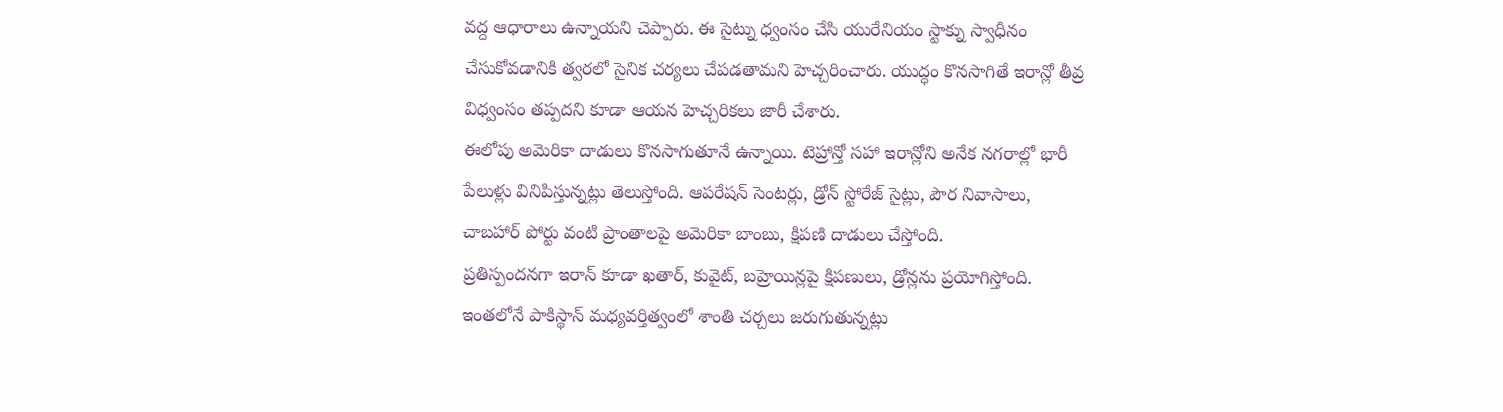వద్ద ఆధారాలు ఉన్నాయని చెప్పారు. ఈ సైట్ను ధ్వంసం చేసి యురేనియం స్టాక్ను స్వాధీనం చేసుకోవడానికి త్వరలో సైనిక చర్యలు చేపడతామని హెచ్చరించారు. యుద్ధం కొనసాగితే ఇరాన్లో తీవ్ర విధ్వంసం తప్పదని కూడా ఆయన హెచ్చరికలు జారీ చేశారు.
ఈలోపు అమెరికా దాడులు కొనసాగుతూనే ఉన్నాయి. టెహ్రాన్తో సహా ఇరాన్లోని అనేక నగరాల్లో భారీ పేలుళ్లు వినిపిస్తున్నట్లు తెలుస్తోంది. ఆపరేషన్ సెంటర్లు, డ్రోన్ స్టోరేజ్ సైట్లు, పౌర నివాసాలు, చాబహార్ పోర్టు వంటి ప్రాంతాలపై అమెరికా బాంబు, క్షిపణి దాడులు చేస్తోంది.
ప్రతిస్పందనగా ఇరాన్ కూడా ఖతార్, కువైట్, బహ్రెయిన్లపై క్షిపణులు, డ్రోన్లను ప్రయోగిస్తోంది. ఇంతలోనే పాకిస్థాన్ మధ్యవర్తిత్వంలో శాంతి చర్చలు జరుగుతున్నట్లు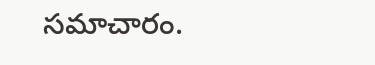సమాచారం.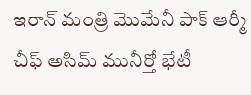ఇరాన్ మంత్రి మొమేనీ పాక్ ఆర్మీ చీఫ్ అసిమ్ మునీర్తో భేటీ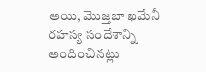అయి, మొజ్తబా ఖమేనీ రహస్య సందేశాన్ని అందించినట్లు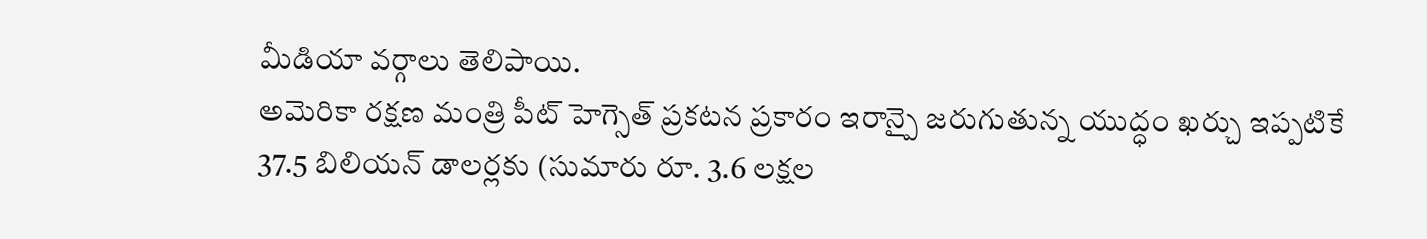మీడియా వర్గాలు తెలిపాయి.
అమెరికా రక్షణ మంత్రి పీట్ హెగ్సెత్ ప్రకటన ప్రకారం ఇరాన్పై జరుగుతున్న యుద్ధం ఖర్చు ఇప్పటికే 37.5 బిలియన్ డాలర్లకు (సుమారు రూ. 3.6 లక్షల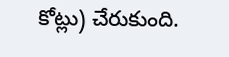కోట్లు) చేరుకుంది.